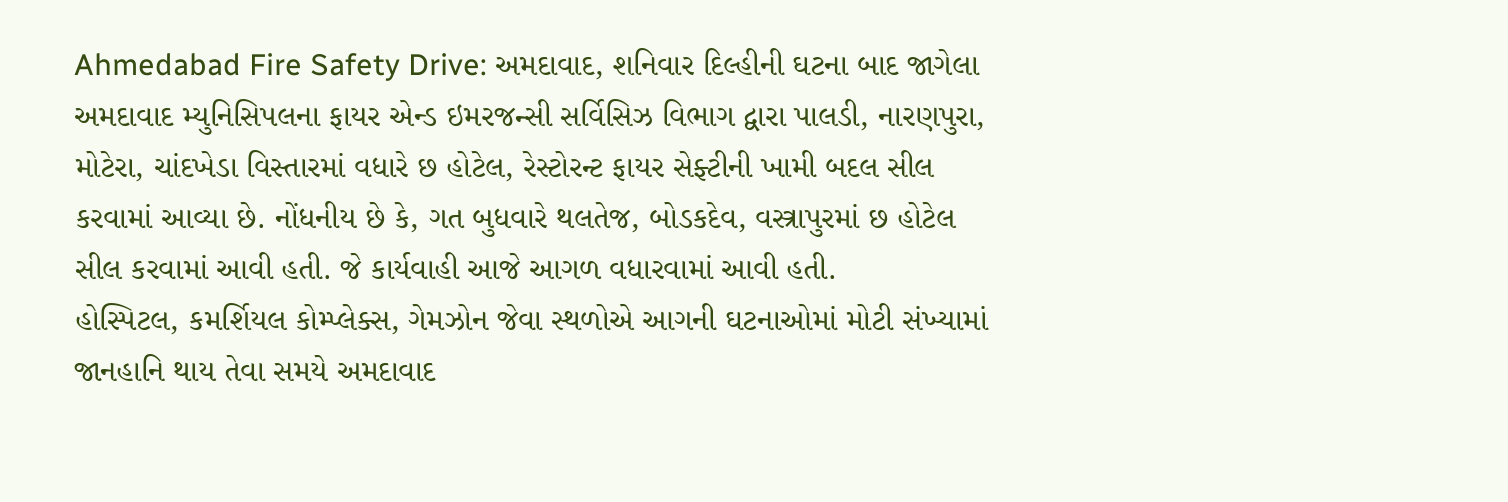Ahmedabad Fire Safety Drive: અમદાવાદ, શનિવાર દિલ્હીની ઘટના બાદ જાગેલા અમદાવાદ મ્યુનિસિપલના ફાયર એન્ડ ઇમરજન્સી સર્વિસિઝ વિભાગ દ્વારા પાલડી, નારણપુરા, મોટેરા, ચાંદખેડા વિસ્તારમાં વધારે છ હોટેલ, રેસ્ટોરન્ટ ફાયર સેફ્ટીની ખામી બદલ સીલ કરવામાં આવ્યા છે. નોંધનીય છે કે, ગત બુધવારે થલતેજ, બોડકદેવ, વસ્ત્રાપુરમાં છ હોટેલ સીલ કરવામાં આવી હતી. જે કાર્યવાહી આજે આગળ વધારવામાં આવી હતી.
હોસ્પિટલ, કમર્શિયલ કોમ્પ્લેક્સ, ગેમઝોન જેવા સ્થળોએ આગની ઘટનાઓમાં મોટી સંખ્યામાં જાનહાનિ થાય તેવા સમયે અમદાવાદ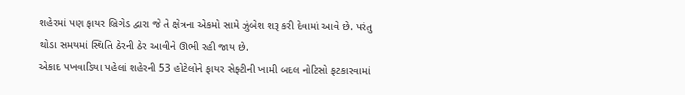શહેરમાં પણ ફાયર બ્રિગેડ દ્વારા જે તે ક્ષેત્રના એકમો સામે ઝુંબેશ શરૂ કરી દેવામાં આવે છે. પરંતુ થોડા સમયમાં સ્થિતિ ઠેરની ઠેર આવીને ઊભી રહી જાય છે.
એકાદ પખવાડિયા પહેલાં શહેરની 53 હોટેલોને ફાયર સેફ્ટીની ખામી બદલ નોટિસો ફટકારવામાં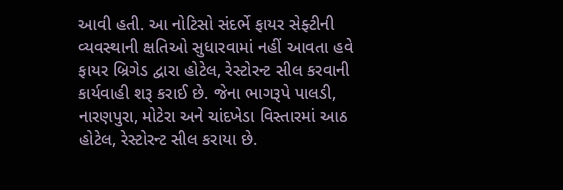આવી હતી. આ નોટિસો સંદર્ભે ફાયર સેફ્ટીની વ્યવસ્થાની ક્ષતિઓ સુધારવામાં નહીં આવતા હવે ફાયર બ્રિગેડ દ્વારા હોટેલ, રેસ્ટોરન્ટ સીલ કરવાની કાર્યવાહી શરૂ કરાઈ છે. જેના ભાગરૂપે પાલડી, નારણપુરા, મોટેરા અને ચાંદખેડા વિસ્તારમાં આઠ હોટેલ, રેસ્ટોરન્ટ સીલ કરાયા છે.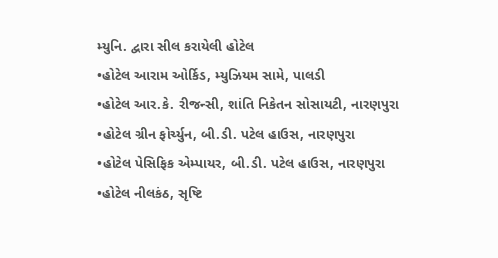મ્યુનિ. દ્વારા સીલ કરાયેલી હોટેલ
•હોટેલ આરામ ઓર્કિડ, મ્યુઝિયમ સામે, પાલડી
•હોટેલ આર.કે. રીજન્સી, શાંતિ નિકેતન સોસાયટી, નારણપુરા
•હોટેલ ગ્રીન ફોર્ચ્યુન, બી.ડી. પટેલ હાઉસ, નારણપુરા
•હોટેલ પેસિફિક એમ્પાયર, બી.ડી. પટેલ હાઉસ, નારણપુરા
•હોટેલ નીલકંઠ, સૃષ્ટિ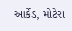આર્કેડ, મોટેરા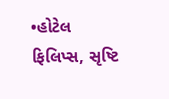•હોટેલ ફિલિપ્સ, સૃષ્ટિ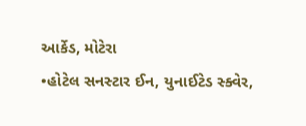આર્કેડ, મોટેરા
•હોટેલ સનસ્ટાર ઈન, યુનાઈટેડ સ્ક્વેર,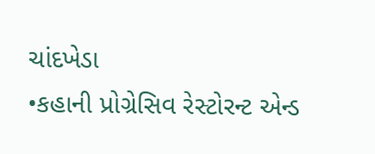ચાંદખેડા
•કહાની પ્રોગ્રેસિવ રેસ્ટોરન્ટ એન્ડ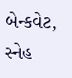બેન્કવેટ, સ્નેહ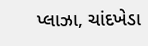પ્લાઝા, ચાંદખેડા